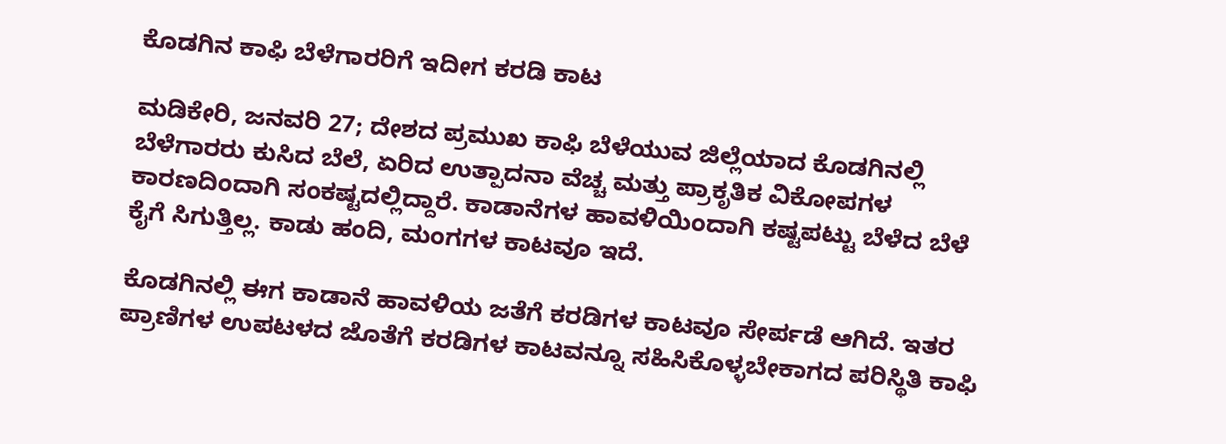ಕೊಡಗಿನ ಕಾಫಿ ಬೆಳೆಗಾರರಿಗೆ ಇದೀಗ ಕರಡಿ ಕಾಟ

ಮಡಿಕೇರಿ, ಜನವರಿ 27; ದೇಶದ ಪ್ರಮುಖ ಕಾಫಿ ಬೆಳೆಯುವ ಜಿಲ್ಲೆಯಾದ ಕೊಡಗಿನಲ್ಲಿ ಬೆಳೆಗಾರರು ಕುಸಿದ ಬೆಲೆ, ಏರಿದ ಉತ್ಪಾದನಾ ವೆಚ್ಚ ಮತ್ತು ಪ್ರಾಕೃತಿಕ ವಿಕೋಪಗಳ ಕಾರಣದಿಂದಾಗಿ ಸಂಕಷ್ಟದಲ್ಲಿದ್ದಾರೆ. ಕಾಡಾನೆಗಳ ಹಾವಳಿಯಿಂದಾಗಿ ಕಷ್ಟಪಟ್ಟು ಬೆಳೆದ ಬೆಳೆ ಕೈಗೆ ಸಿಗುತ್ತಿಲ್ಲ. ಕಾಡು ಹಂದಿ, ಮಂಗಗಳ ಕಾಟವೂ ಇದೆ.

ಕೊಡಗಿನಲ್ಲಿ ಈಗ ಕಾಡಾನೆ ಹಾವಳಿಯ ಜತೆಗೆ ಕರಡಿಗಳ ಕಾಟವೂ ಸೇರ್ಪಡೆ ಆಗಿದೆ. ಇತರ ಪ್ರಾಣಿಗಳ ಉಪಟಳದ ಜೊತೆಗೆ ಕರಡಿಗಳ ಕಾಟವನ್ನೂ ಸಹಿಸಿಕೊಳ್ಳಬೇಕಾಗದ ಪರಿಸ್ಥಿತಿ ಕಾಫಿ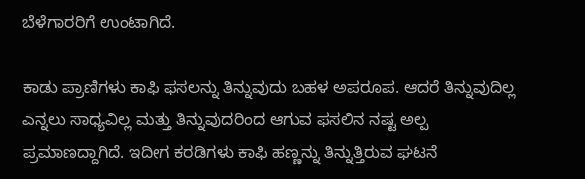ಬೆಳೆಗಾರರಿಗೆ ಉಂಟಾಗಿದೆ.

ಕಾಡು ಪ್ರಾಣಿಗಳು ಕಾಫಿ ಫಸಲನ್ನು ತಿನ್ನುವುದು ಬಹಳ ಅಪರೂಪ. ಆದರೆ ತಿನ್ನುವುದಿಲ್ಲ ಎನ್ನಲು ಸಾಧ್ಯವಿಲ್ಲ ಮತ್ತು ತಿನ್ನುವುದರಿಂದ ಆಗುವ ಫಸಲಿನ ನಷ್ಟ ಅಲ್ಪ ಪ್ರಮಾಣದ್ದಾಗಿದೆ. ಇದೀಗ ಕರಡಿಗಳು ಕಾಫಿ ಹಣ್ಣನ್ನು ತಿನ್ನುತ್ತಿರುವ ಘಟನೆ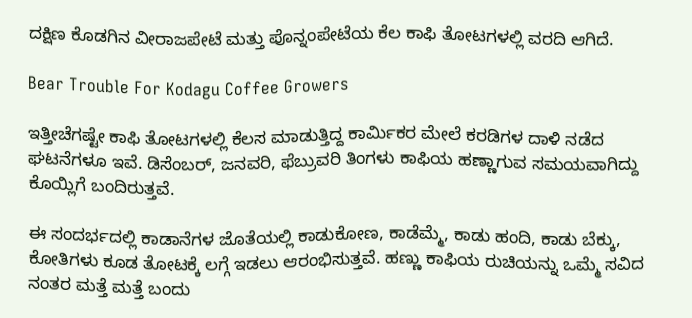ದಕ್ಷಿಣ ಕೊಡಗಿನ ವೀರಾಜಪೇಟೆ ಮತ್ತು ಪೊನ್ನಂಪೇಟೆಯ ಕೆಲ ಕಾಫಿ ತೋಟಗಳಲ್ಲಿ ವರದಿ ಆಗಿದೆ.

Bear Trouble For Kodagu Coffee Growers

ಇತ್ತೀಚೆಗಷ್ಟೇ ಕಾಫಿ ತೋಟಗಳಲ್ಲಿ ಕೆಲಸ ಮಾಡುತ್ತಿದ್ದ ಕಾರ್ಮಿಕರ ಮೇಲೆ ಕರಡಿಗಳ ದಾಳಿ ನಡೆದ ಘಟನೆಗಳೂ ಇವೆ. ಡಿಸೆಂಬರ್‌, ಜನವರಿ, ಫೆಬ್ರುವರಿ ತಿಂಗಳು ಕಾಫಿಯ ಹಣ್ಣಾಗುವ ಸಮಯವಾಗಿದ್ದು ಕೊಯ್ಲಿಗೆ ಬಂದಿರುತ್ತವೆ.

ಈ ಸಂದರ್ಭದಲ್ಲಿ ಕಾಡಾನೆಗಳ ಜೊತೆಯಲ್ಲಿ ಕಾಡುಕೋಣ, ಕಾಡೆಮ್ಮೆ, ಕಾಡು ಹಂದಿ, ಕಾಡು ಬೆಕ್ಕು, ಕೋತಿಗಳು ಕೂಡ ತೋಟಕ್ಕೆ ಲಗ್ಗೆ ಇಡಲು ಆರಂಭಿಸುತ್ತವೆ. ಹಣ್ಣು ಕಾಫಿಯ ರುಚಿಯನ್ನು ಒಮ್ಮೆ ಸವಿದ ನಂತರ ಮತ್ತೆ ಮತ್ತೆ ಬಂದು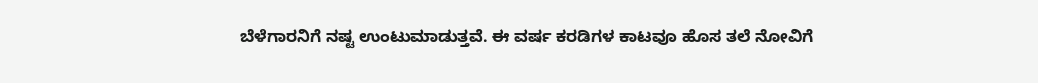ಬೆಳೆಗಾರನಿಗೆ ನಷ್ಟ ಉಂಟುಮಾಡುತ್ತವೆ. ಈ ವರ್ಷ ಕರಡಿಗಳ ಕಾಟವೂ ಹೊಸ ತಲೆ ನೋವಿಗೆ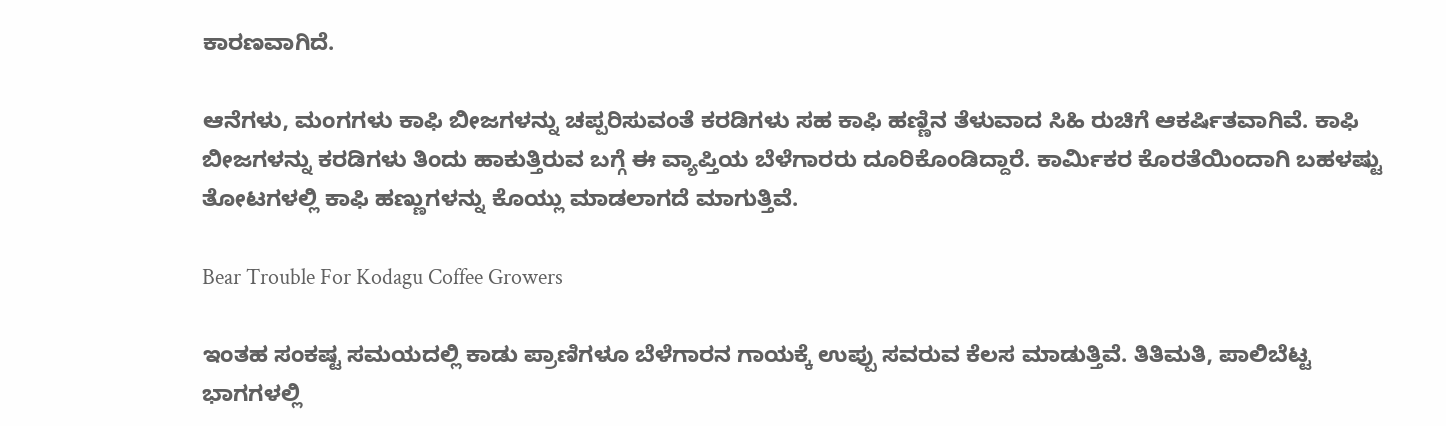ಕಾರಣವಾಗಿದೆ.

ಆನೆಗಳು, ಮಂಗಗಳು ಕಾಫಿ ಬೀಜಗಳನ್ನು ಚಪ್ಪರಿಸುವಂತೆ ಕರಡಿಗಳು ಸಹ ಕಾಫಿ ಹಣ್ಣಿನ ತೆಳುವಾದ ಸಿಹಿ ರುಚಿಗೆ ಆಕರ್ಷಿತವಾಗಿವೆ. ಕಾಫಿ ಬೀಜಗಳನ್ನು ಕರಡಿಗಳು ತಿಂದು ಹಾಕುತ್ತಿರುವ ಬಗ್ಗೆ ಈ ವ್ಯಾಪ್ತಿಯ ಬೆಳೆಗಾರರು ದೂರಿಕೊಂಡಿದ್ದಾರೆ. ಕಾರ್ಮಿಕರ ಕೊರತೆಯಿಂದಾಗಿ ಬಹಳಷ್ಟು ತೋಟಗಳಲ್ಲಿ ಕಾಫಿ ಹಣ್ಣುಗಳನ್ನು ಕೊಯ್ಲು ಮಾಡಲಾಗದೆ ಮಾಗುತ್ತಿವೆ.

Bear Trouble For Kodagu Coffee Growers

ಇಂತಹ ಸಂಕಷ್ಟ ಸಮಯದಲ್ಲಿ ಕಾಡು ಪ್ರಾಣಿಗಳೂ ಬೆಳೆಗಾರನ ಗಾಯಕ್ಕೆ ಉಪ್ಪು ಸವರುವ ಕೆಲಸ ಮಾಡುತ್ತಿವೆ. ತಿತಿಮತಿ, ಪಾಲಿಬೆಟ್ಟ ಭಾಗಗಳಲ್ಲಿ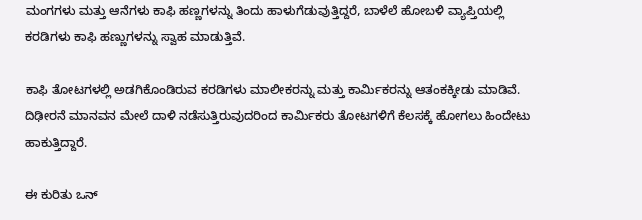ಮಂಗಗಳು ಮತ್ತು ಆನೆಗಳು ಕಾಫಿ ಹಣ್ಣಗಳನ್ನು ತಿಂದು ಹಾಳುಗೆಡುವುತ್ತಿದ್ದರೆ, ಬಾಳೆಲೆ ಹೋಬಳಿ ವ್ಯಾಪ್ತಿಯಲ್ಲಿ ಕರಡಿಗಳು ಕಾಫಿ ಹಣ್ಣುಗಳನ್ನು ಸ್ವಾಹ ಮಾಡುತ್ತಿವೆ.

ಕಾಫಿ ತೋಟಗಳಲ್ಲಿ ಅಡಗಿಕೊಂಡಿರುವ ಕರಡಿಗಳು ಮಾಲೀಕರನ್ನು ಮತ್ತು ಕಾರ್ಮಿಕರನ್ನು ಆತಂಕಕ್ಕೀಡು ಮಾಡಿವೆ. ದಿಢೀರನೆ ಮಾನವನ ಮೇಲೆ ದಾಳಿ ನಡೆಸುತ್ತಿರುವುದರಿಂದ ಕಾರ್ಮಿಕರು ತೋಟಗಳಿಗೆ ಕೆಲಸಕ್ಕೆ ಹೋಗಲು ಹಿಂದೇಟು ಹಾಕುತ್ತಿದ್ದಾರೆ.

ಈ ಕುರಿತು ಒನ್‌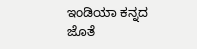ಇಂಡಿಯಾ ಕನ್ನದ ಜೊತೆ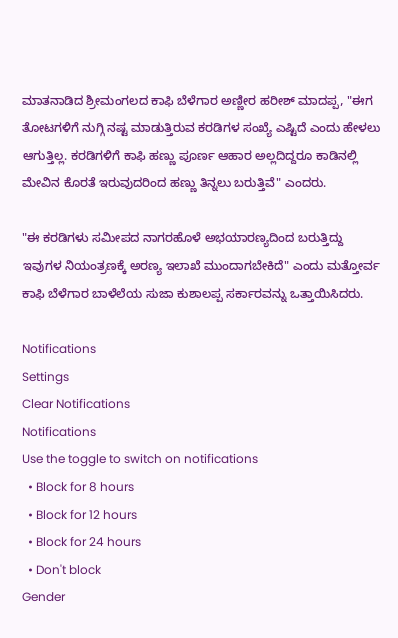ಮಾತನಾಡಿದ ಶ್ರೀಮಂಗಲದ ಕಾಫಿ ಬೆಳೆಗಾರ ಅಣ್ಣೀರ ಹರೀಶ್‌ ಮಾದಪ್ಪ, "ಈಗ ತೋಟಗಳಿಗೆ ನುಗ್ಗಿ ನಷ್ಟ ಮಾಡುತ್ತಿರುವ ಕರಡಿಗಳ ಸಂಖ್ಯೆ ಎಷ್ಟಿದೆ ಎಂದು ಹೇಳಲು ಆಗುತ್ತಿಲ್ಲ. ಕರಡಿಗಳಿಗೆ ಕಾಫಿ ಹಣ್ಣು ಪೂರ್ಣ ಆಹಾರ ಅಲ್ಲದಿದ್ದರೂ ಕಾಡಿನಲ್ಲಿ ಮೇವಿನ ಕೊರತೆ ಇರುವುದರಿಂದ ಹಣ್ಣು ತಿನ್ನಲು ಬರುತ್ತಿವೆ" ಎಂದರು.

"ಈ ಕರಡಿಗಳು ಸಮೀಪದ ನಾಗರಹೊಳೆ ಅಭಯಾರಣ್ಯದಿಂದ ಬರುತ್ತಿದ್ದು ಇವುಗಳ ನಿಯಂತ್ರಣಕ್ಕೆ ಅರಣ್ಯ ಇಲಾಖೆ ಮುಂದಾಗಬೇಕಿದೆ" ಎಂದು ಮತ್ತೋರ್ವ ಕಾಫಿ ಬೆಳೆಗಾರ ಬಾಳೆಲೆಯ ಸುಜಾ ಕುಶಾಲಪ್ಪ ಸರ್ಕಾರವನ್ನು ಒತ್ತಾಯಿಸಿದರು.

Notifications
Settings
Clear Notifications
Notifications
Use the toggle to switch on notifications
  • Block for 8 hours
  • Block for 12 hours
  • Block for 24 hours
  • Don't block
Gender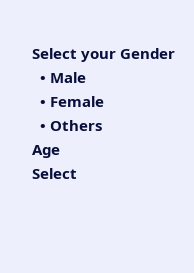Select your Gender
  • Male
  • Female
  • Others
Age
Select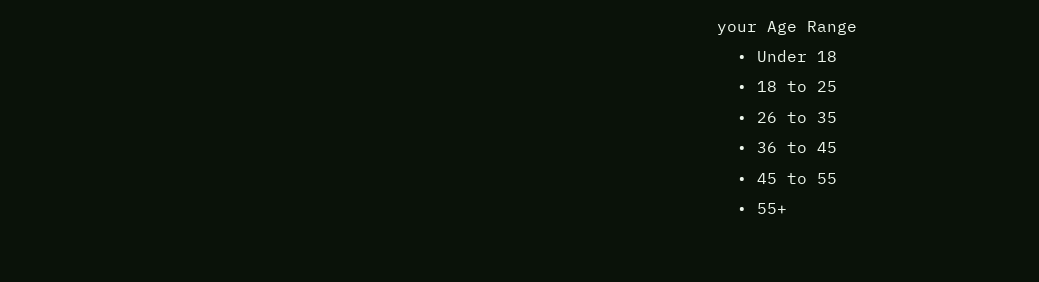your Age Range
  • Under 18
  • 18 to 25
  • 26 to 35
  • 36 to 45
  • 45 to 55
  • 55+